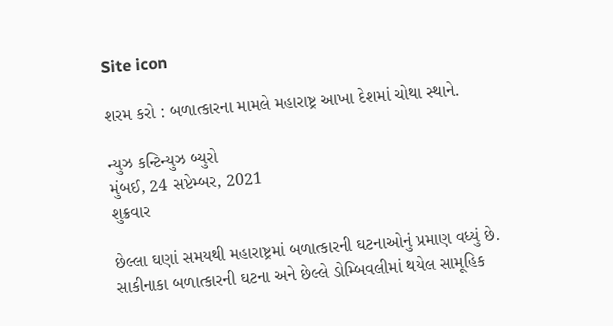Site icon

શરમ કરો : બળાત્કારના મામલે મહારાષ્ટ્ર આખા દેશમાં ચોથા સ્થાને.

ન્યુઝ કન્ટિન્યુઝ બ્યુરો
મુંબઈ, 24 સપ્ટેમ્બર, 2021
શુક્રવાર

છેલ્લા ઘણાં સમયથી મહારાષ્ટ્રમાં બળાત્કારની ઘટનાઓનું પ્રમાણ વધ્યું છે.
સાકીનાકા બળાત્કારની ઘટના અને છેલ્લે ડોમ્બિવલીમાં થયેલ સામૂહિક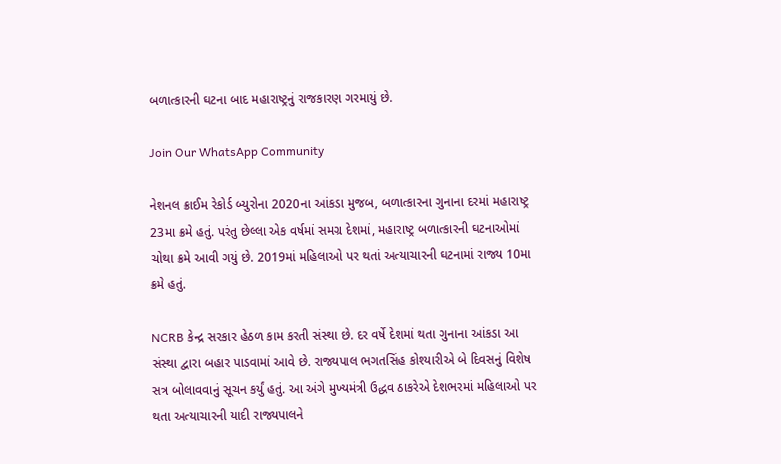બળાત્કારની ઘટના બાદ મહારાષ્ટ્રનું રાજકારણ ગરમાયું છે.

Join Our WhatsApp Community

નેશનલ ક્રાઈમ રેકોર્ડ બ્યુરોના 2020ના આંકડા મુજબ, બળાત્કારના ગુનાના દરમાં મહારાષ્ટ્ર 23મા ક્રમે હતું. પરંતુ છેલ્લા એક વર્ષમાં સમગ્ર દેશમાં, મહારાષ્ટ્ર બળાત્કારની ઘટનાઓમાં ચોથા ક્રમે આવી ગયું છે. 2019માં મહિલાઓ પર થતાં અત્યાચારની ઘટનામાં રાજ્ય 10મા ક્રમે હતું.

NCRB કેન્દ્ર સરકાર હેઠળ કામ કરતી સંસ્થા છે. દર વર્ષે દેશમાં થતા ગુનાના આંકડા આ સંસ્થા દ્વારા બહાર પાડવામાં આવે છે. રાજ્યપાલ ભગતસિંહ કોશ્યારીએ બે દિવસનું વિશેષ સત્ર બોલાવવાનું સૂચન કર્યું હતું. આ અંગે મુખ્યમંત્રી ઉદ્ધવ ઠાકરેએ દેશભરમાં મહિલાઓ પર થતા અત્યાચારની યાદી રાજ્યપાલને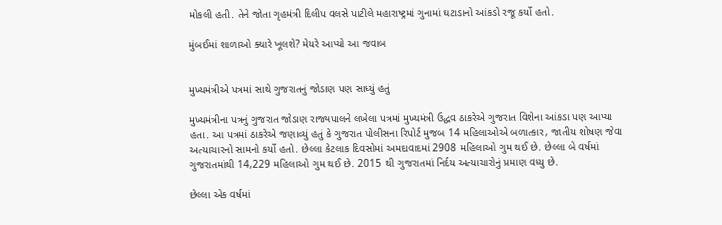મોકલી હતી. તેને જોતા ગૃહમંત્રી દિલીપ વલસે પાટીલે મહારાષ્ટ્રમાં ગુનામાં ઘટાડાનો આંકડો રજૂ કર્યો હતો.

મુંબઈમાં શાળાઓ ક્યારે ખૂલશે? મેયરે આપ્યો આ જવાબ


મુખ્યમંત્રીએ પત્રમાં સાથે ગુજરાતનું જોડાણ પણ સાધ્યું હતું

મુખ્યમંત્રીના પત્રનું ગુજરાત જોડાણ રાજ્યપાલને લખેલા પત્રમાં મુખ્યમંત્રી ઉદ્ધવ ઠાકરેએ ગુજરાત વિશેના આંકડા પણ આપ્યા હતા. આ પત્રમાં ઠાકરેએ જણાવ્યું હતું કે ગુજરાત પોલીસના રિપોર્ટ મુજબ 14 મહિલાઓએ બળાત્કાર, જાતીય શોષણ જેવા અત્યાચારનો સામનો કર્યો હતો. છેલ્લા કેટલાક દિવસોમાં અમદાવાદમાં 2908 મહિલાઓ ગુમ થઈ છે. છેલ્લા બે વર્ષમાં ગુજરાતમાંથી 14,229 મહિલાઓ ગુમ થઈ છે. 2015 થી ગુજરાતમાં નિર્દય અત્યાચારોનું પ્રમાણ વધ્યુ છે.

છેલ્લા એક વર્ષમાં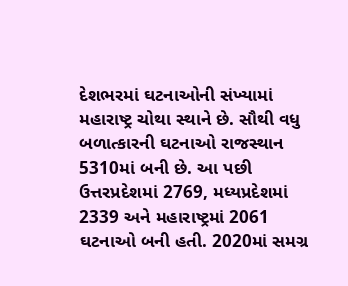દેશભરમાં ઘટનાઓની સંખ્યામાં મહારાષ્ટ્ર ચોથા સ્થાને છે. સૌથી વધુ બળાત્કારની ઘટનાઓ રાજસ્થાન 5310માં બની છે. આ પછી ઉત્તરપ્રદેશમાં 2769, મધ્યપ્રદેશમાં 2339 અને મહારાષ્ટ્રમાં 2061 ઘટનાઓ બની હતી. 2020માં સમગ્ર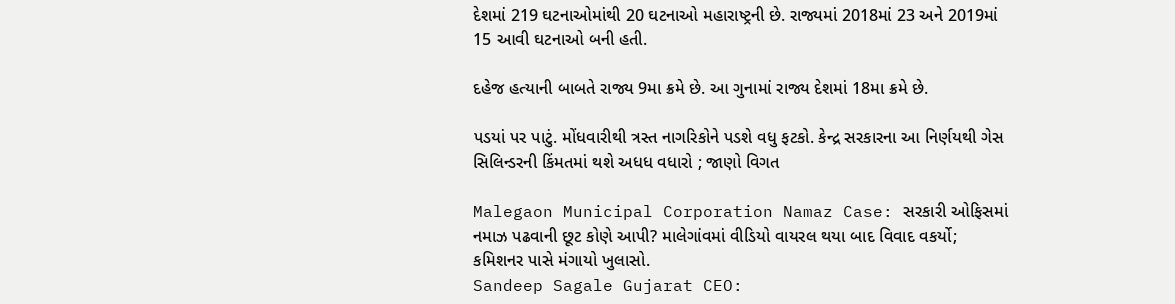દેશમાં 219 ઘટનાઓમાંથી 20 ઘટનાઓ મહારાષ્ટ્રની છે. રાજ્યમાં 2018માં 23 અને 2019માં 15 આવી ઘટનાઓ બની હતી.

દહેજ હત્યાની બાબતે રાજ્ય 9મા ક્રમે છે. આ ગુનામાં રાજ્ય દેશમાં 18મા ક્રમે છે.

પડયાં પર પાટું. મોંધવારીથી ત્રસ્ત નાગરિકોને પડશે વધુ ફટકો. કેન્દ્ર સરકારના આ નિર્ણયથી ગેસ સિલિન્ડરની કિંમતમાં થશે અધધ વધારો ; જાણો વિગત

Malegaon Municipal Corporation Namaz Case: સરકારી ઓફિસમાં નમાઝ પઢવાની છૂટ કોણે આપી? માલેગાંવમાં વીડિયો વાયરલ થયા બાદ વિવાદ વકર્યો; કમિશનર પાસે મંગાયો ખુલાસો.
Sandeep Sagale Gujarat CEO: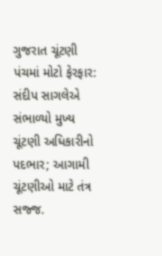ગુજરાત ચૂંટણી પંચમાં મોટો ફેરફાર: સંદીપ સાગલેએ સંભાળ્યો મુખ્ય ચૂંટણી અધિકારીનો પદભાર; આગામી ચૂંટણીઓ માટે તંત્ર સજ્જ.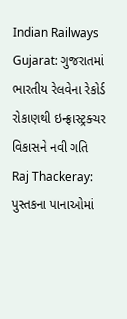Indian Railways Gujarat: ગુજરાતમાં ભારતીય રેલવેના રેકોર્ડ રોકાણથી ઇન્ફ્રાસ્ટ્રક્ચર વિકાસને નવી ગતિ
Raj Thackeray: પુસ્તકના પાનાઓમાં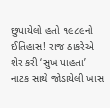છુપાયેલો હતો ૧૯૮૯નો ઈતિહાસ! રાજ ઠાકરેએ શેર કરી ‘સુખ પાહતા’ નાટક સાથે જોડાયેલી ખાસ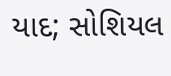યાદ; સોશિયલ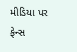મીડિયા પર ફેન્સ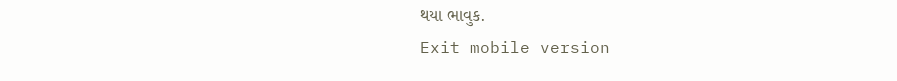થયા ભાવુક.
Exit mobile version